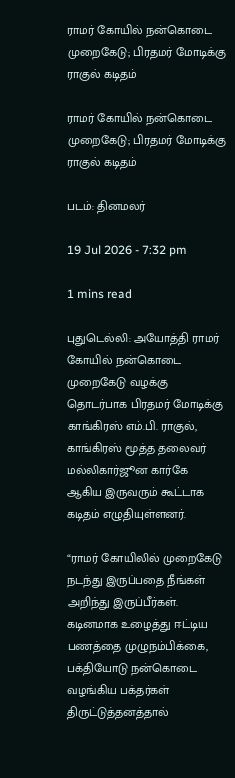ராமர் கோயில் நன்கொடை முறைகேடு; பிரதமர் மோடிக்கு ராகுல் கடிதம்

ராமர் கோயில் நன்கொடை முறைகேடு; பிரதமர் மோடிக்கு ராகுல் கடிதம்

படம்: தினமலர்

19 Jul 2026 - 7:32 pm

1 mins read

புதுடெல்லி: அயோத்தி ராமர் கோயில் நன்கொடை முறைகேடு வழக்கு தொடர்பாக பிரதமர் மோடிக்கு காங்கிரஸ் எம்.பி. ராகுல், காங்கிரஸ் மூத்த தலைவர் மல்லிகார்ஜூன கார்கே ஆகிய இருவரும் கூட்டாக கடிதம் எழுதியுள்ளனர்.

“ராமர் கோயிலில் முறைகேடு நடந்து இருப்பதை நீங்கள் அறிந்து இருப்பீர்கள். கடினமாக உழைத்து ஈட்டிய பணத்தை முழுநம்பிக்கை, பக்தியோடு நன்கொடை வழங்கிய பக்தர்கள் திருட்டுத்தனத்தால்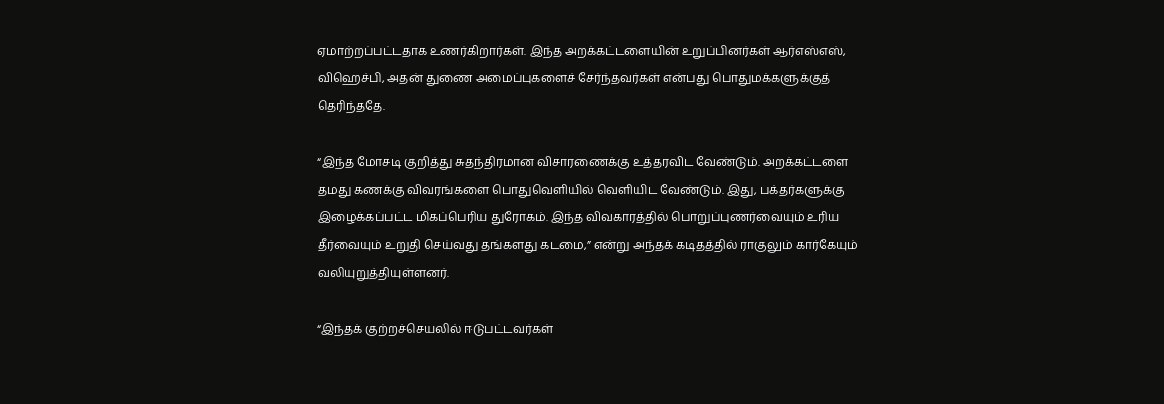ஏமாற்றப்பட்டதாக உணர்கிறார்கள். இந்த அறக்கட்டளையின் உறுப்பினர்கள் ஆர்எஸ்எஸ், விஹெச்பி, அதன் துணை அமைப்புகளைச் சேர்ந்தவர்கள் என்பது பொதுமக்களுக்குத் தெரிந்ததே.

“இந்த மோசடி குறித்து சுதந்திரமான விசாரணைக்கு உத்தரவிட வேண்டும். அறக்கட்டளை தமது கணக்கு விவரங்களை பொதுவெளியில் வெளியிட வேண்டும். இது, பக்தர்களுக்கு இழைக்கப்பட்ட மிகப்பெரிய துரோகம். இந்த விவகாரத்தில் பொறுப்புணர்வையும் உரிய தீர்வையும் உறுதி செய்வது தங்களது கடமை,” என்று அந்தக் கடிதத்தில் ராகுலும் கார்கேயும் வலியுறுத்தியுள்ளனர்.

“இந்தக் குற்றச்செயலில் ஈடுபட்டவர்கள்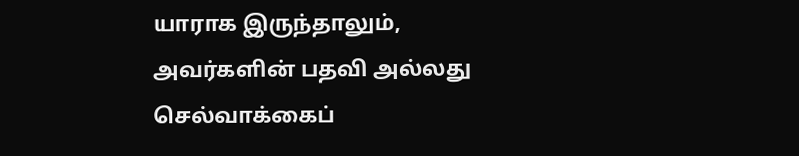யாராக இருந்தாலும், அவர்களின் பதவி அல்லது செல்வாக்கைப்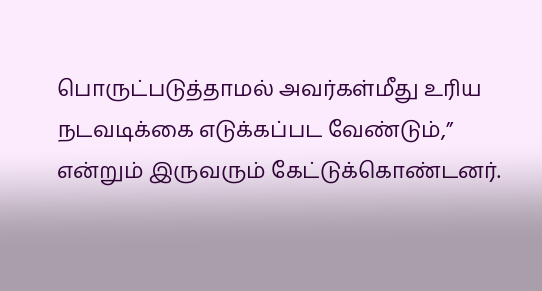பொருட்படுத்தாமல் அவர்கள்மீது உரிய நடவடிக்கை எடுக்கப்பட வேண்டும்,” என்றும் இருவரும் கேட்டுக்கொண்டனர்.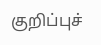குறிப்புச்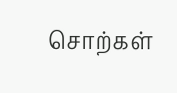சொற்கள்